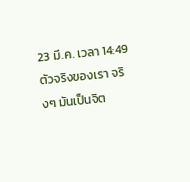23 มี.ค. เวลา 14:49
ตัวจริงของเรา จริงๆ มันเป็นจิต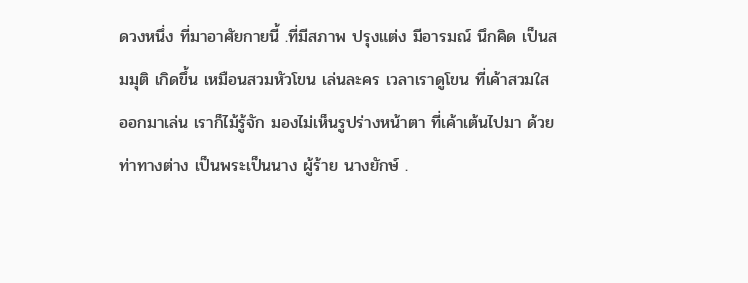ดวงหนึ่ง ที่มาอาศัยกายนี้ .ที่มีสภาพ ปรุงแต่ง มีอารมณ์ นึกคิด เป็นสมมุติ เกิดขึ้น เหมือนสวมหัวโขน เล่นละคร เวลาเราดูโขน ที่เค้าสวมใส ออกมาเล่น เราก็ไม้รู้จัก มองไม่เห็นรูปร่างหน้าตา ที่เค้าเต้นไปมา ด้วยท่าทางต่าง เป็นพระเป็นนาง ผู้ร้าย นางยักษ์ .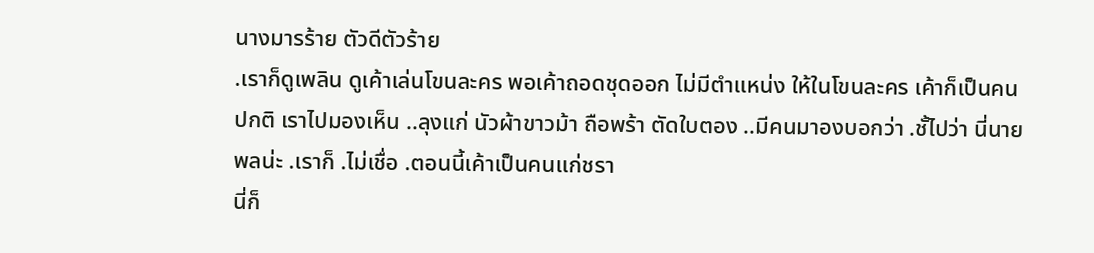นางมารร้าย ตัวดีตัวร้าย
.เราก็ดูเพลิน ดูเค้าเล่นโขนละคร พอเค้าถอดชุดออก ไม่มีตำแหน่ง ให้ในโขนละคร เค้าก็เป็นคนปกติ เราไปมองเห็น ..ลุงแก่ นัวผ้าขาวม้า ถือพร้า ตัดใบตอง ..มีคนมาองบอกว่า .ชั้ไปว่า นี่นายพลน่ะ .เราก็ .ไม่เชื่อ .ตอนนี้เค้าเป็นคนแก่ชรา
นี่ก็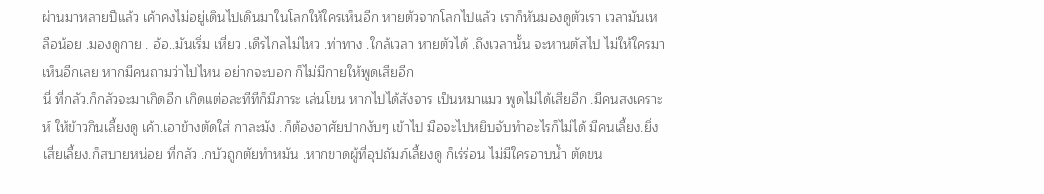ผ่านมาหลายปีแล้ว เค้าคงไม่อยู่เดินไปเดินมาในโลกให้ใครเห็นอีก หายตัวจากโลกไปแล้ว เราก็หันมองดูตัวเรา เวลามันเหลือน้อย .มองดูกาย . อ้อ..มันเริ่ม เหี่ยว .เดืรไกลไม่ไหว .ท่าทาง .ใกล้เวลา หายตัวได้ .ถึงเวลานั้น จะหานตัสไป ไม่ให้ใครมาเห็นอีกเลย หากมีคนถามว่าไปไหน อย่ากจะบอก ก็ไม่มีกายให้พูดเสียอีก
นี่ ที่กลัว.ก็กลัวจะมาเกิดอีก เกิดแต่อละทีทีก็มีภาระ เล่นโขน หากไปได้สังจาร เป็นหมาแมว พูดไม่ได้เสียอีก .มีคนสงเคราะห์ ให้ข้าวกินเลี้ยงดู เค้า.เอาข้างตัดใส่ กาละมัง .ก็ต้องอาศัยปากงับๆ เข้าไป มือจะไปหยิบจับทำอะไรก็ไม่ได้ มีคนเลี้ยง.ยิ่งเสี่ยเลี้ยง.ก็สบายหน่อย ที่กลัว .กบัวถูกตัยทำหมัน .หากขาดผู้ที่อุปถัมภ์เลี้ยงดู ก็เร่ร่อน ไม่มีใครอาบน้ำ ตัดขน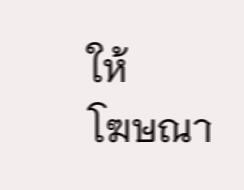ให้
โฆษณา